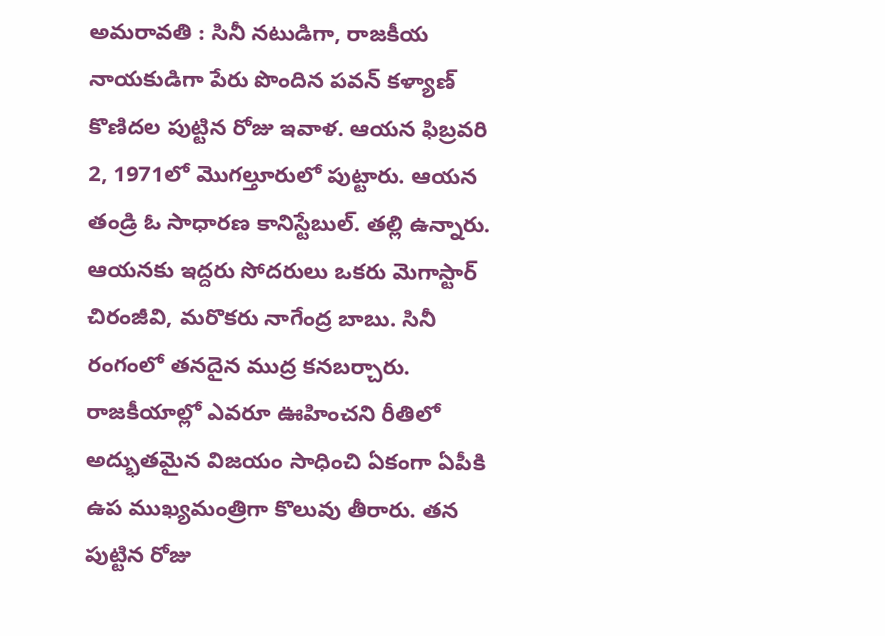అమరావతి : సినీ నటుడిగా, రాజకీయ నాయకుడిగా పేరు పొందిన పవన్ కళ్యాణ్ కొణిదల పుట్టిన రోజు ఇవాళ. ఆయన ఫిబ్రవరి 2, 1971లో మొగల్తూరులో పుట్టారు. ఆయన తండ్రి ఓ సాధారణ కానిస్టేబుల్. తల్లి ఉన్నారు. ఆయనకు ఇద్దరు సోదరులు ఒకరు మెగాస్టార్ చిరంజీవి, మరొకరు నాగేంద్ర బాబు. సినీ రంగంలో తనదైన ముద్ర కనబర్చారు. రాజకీయాల్లో ఎవరూ ఊహించని రీతిలో అద్భుతమైన విజయం సాధించి ఏకంగా ఏపీకి ఉప ముఖ్యమంత్రిగా కొలువు తీరారు. తన పుట్టిన రోజు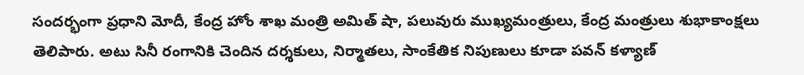సందర్భంగా ప్రధాని మోదీ, కేంద్ర హోం శాఖ మంత్రి అమిత్ షా, పలువురు ముఖ్యమంత్రులు, కేంద్ర మంత్రులు శుభాకాంక్షలు తెలిపారు. అటు సినీ రంగానికి చెందిన దర్శకులు, నిర్మాతలు, సాంకేతిక నిపుణులు కూడా పవన్ కళ్యాణ్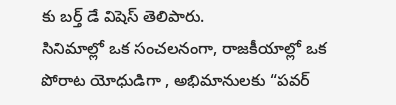కు బర్త్ డే విషెస్ తెలిపారు.
సినిమాల్లో ఒక సంచలనంగా, రాజకీయాల్లో ఒక పోరాట యోధుడిగా , అభిమానులకు “పవర్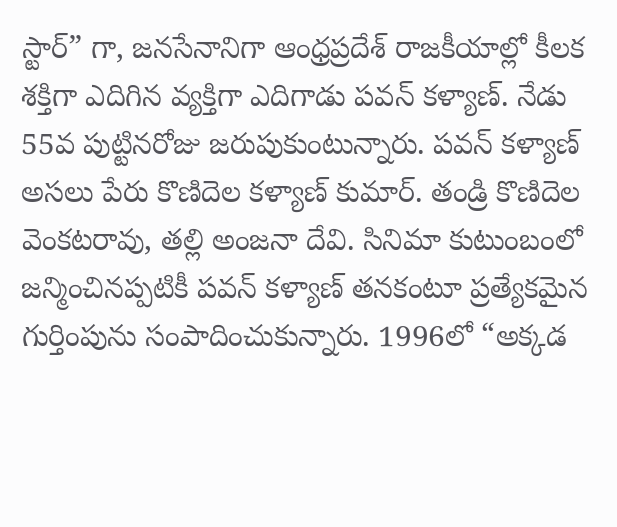స్టార్” గా, జనసేనానిగా ఆంధ్రప్రదేశ్ రాజకీయాల్లో కీలక శక్తిగా ఎదిగిన వ్యక్తిగా ఎదిగాడు పవన్ కళ్యాణ్. నేడు 55వ పుట్టినరోజు జరుపుకుంటున్నారు. పవన్ కళ్యాణ్ అసలు పేరు కొణిదెల కళ్యాణ్ కుమార్. తండ్రి కొణిదెల వెంకటరావు, తల్లి అంజనా దేవి. సినిమా కుటుంబంలో జన్మించినప్పటికీ పవన్ కళ్యాణ్ తనకంటూ ప్రత్యేకమైన గుర్తింపును సంపాదించుకున్నారు. 1996లో “అక్కడ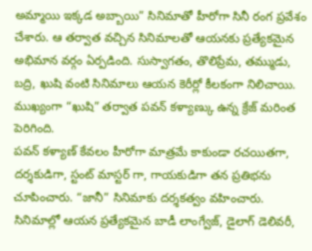అమ్మాయి ఇక్కడ అబ్బాయి” సినిమాతో హీరోగా సినీ రంగ ప్రవేశం చేశారు. ఆ తర్వాత వచ్చిన సినిమాలతో ఆయనకు ప్రత్యేకమైన అభిమాన వర్గం ఏర్పడింది. సుస్వాగతం, తొలిప్రేమ, తమ్ముడు, బద్రి, ఖుషి వంటి సినిమాలు ఆయన కెరీర్లో కీలకంగా నిలిచాయి. ముఖ్యంగా “ఖుషి” తర్వాత పవన్ కళ్యాణ్కు ఉన్న క్రేజ్ మరింత పెరిగింది.
పవన్ కళ్యాణ్ కేవలం హీరోగా మాత్రమే కాకుండా రచయితగా, దర్శకుడిగా, స్టంట్ మాస్టర్ గా, గాయకుడిగా తన ప్రతిభను చూపించారు. “జానీ” సినిమాకు దర్శకత్వం వహించారు. సినిమాల్లో ఆయన ప్రత్యేకమైన బాడీ లాంగ్వేజ్, డైలాగ్ డెలివరీ,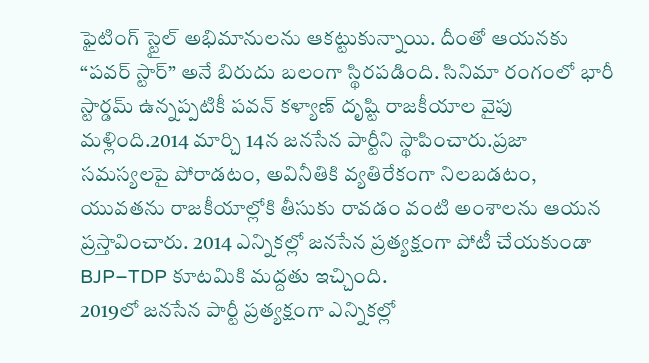ఫైటింగ్ స్టైల్ అభిమానులను ఆకట్టుకున్నాయి. దీంతో ఆయనకు “పవర్ స్టార్” అనే బిరుదు బలంగా స్థిరపడింది. సినిమా రంగంలో భారీ స్టార్డమ్ ఉన్నప్పటికీ పవన్ కళ్యాణ్ దృష్టి రాజకీయాల వైపు మళ్లింది.2014 మార్చి 14న జనసేన పార్టీని స్థాపించారు.ప్రజా సమస్యలపై పోరాడటం, అవినీతికి వ్యతిరేకంగా నిలబడటం, యువతను రాజకీయాల్లోకి తీసుకు రావడం వంటి అంశాలను ఆయన ప్రస్తావించారు. 2014 ఎన్నికల్లో జనసేన ప్రత్యక్షంగా పోటీ చేయకుండా BJP–TDP కూటమికి మద్దతు ఇచ్చింది.
2019లో జనసేన పార్టీ ప్రత్యక్షంగా ఎన్నికల్లో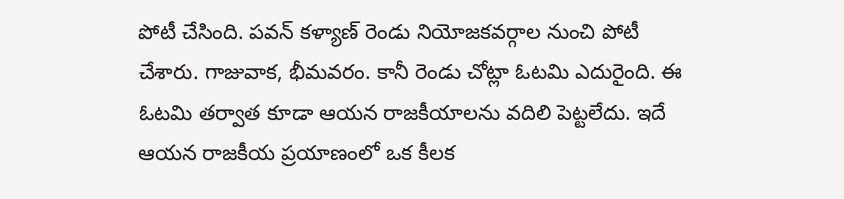పోటీ చేసింది. పవన్ కళ్యాణ్ రెండు నియోజకవర్గాల నుంచి పోటీ చేశారు. గాజువాక, భీమవరం. కానీ రెండు చోట్లా ఓటమి ఎదురైంది. ఈ ఓటమి తర్వాత కూడా ఆయన రాజకీయాలను వదిలి పెట్టలేదు. ఇదే ఆయన రాజకీయ ప్రయాణంలో ఒక కీలక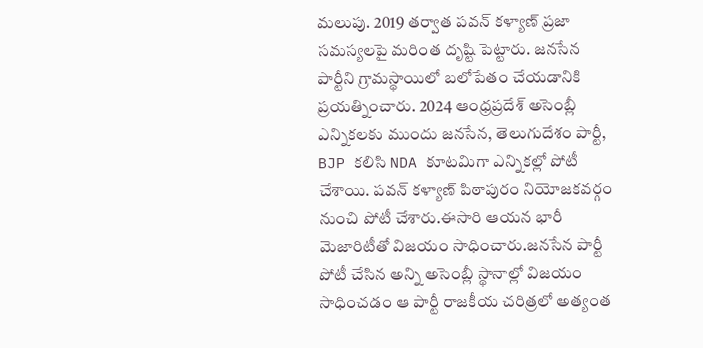మలుపు. 2019 తర్వాత పవన్ కళ్యాణ్ ప్రజా సమస్యలపై మరింత దృష్టి పెట్టారు. జనసేన పార్టీని గ్రామస్థాయిలో బలోపేతం చేయడానికి ప్రయత్నించారు. 2024 ఆంధ్రప్రదేశ్ అసెంబ్లీ ఎన్నికలకు ముందు జనసేన, తెలుగుదేశం పార్టీ, BJP కలిసి NDA కూటమిగా ఎన్నికల్లో పోటీ చేశాయి. పవన్ కళ్యాణ్ పిఠాపురం నియోజకవర్గం నుంచి పోటీ చేశారు.ఈసారి ఆయన భారీ మెజారిటీతో విజయం సాధించారు.జనసేన పార్టీ పోటీ చేసిన అన్ని అసెంబ్లీ స్థానాల్లో విజయం సాధించడం ఆ పార్టీ రాజకీయ చరిత్రలో అత్యంత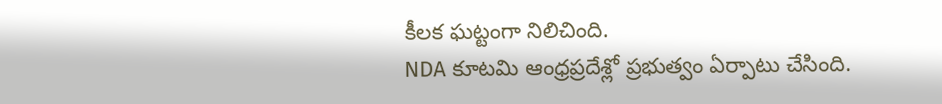కీలక ఘట్టంగా నిలిచింది.
NDA కూటమి ఆంధ్రప్రదేశ్లో ప్రభుత్వం ఏర్పాటు చేసింది.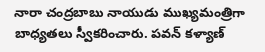నారా చంద్రబాబు నాయుడు ముఖ్యమంత్రిగా బాధ్యతలు స్వీకరించారు. పవన్ కళ్యాణ్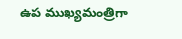ఉప ముఖ్యమంత్రిగా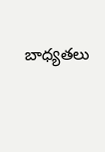బాధ్యతలు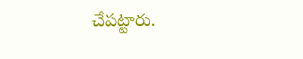చేపట్టారు.